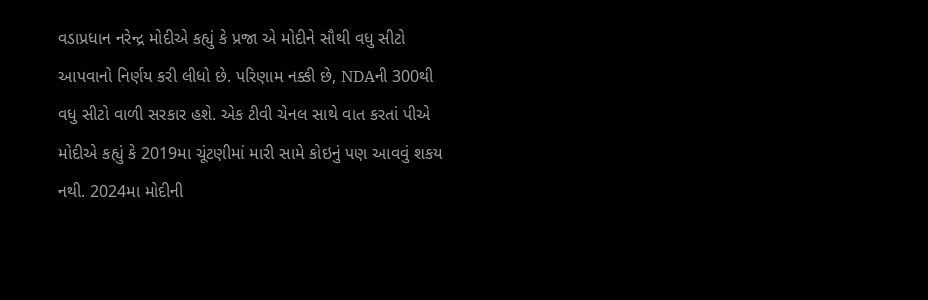વડાપ્રધાન નરેન્દ્ર મોદીએ કહ્યું કે પ્રજા એ મોદીને સૌથી વધુ સીટો આપવાનો નિર્ણય કરી લીધો છે. પરિણામ નક્કી છે, NDAની 300થી વધુ સીટો વાળી સરકાર હશે. એક ટીવી ચેનલ સાથે વાત કરતાં પીએ મોદીએ કહ્યું કે 2019મા ચૂંટણીમાં મારી સામે કોઇનું પણ આવવું શકય નથી. 2024મા મોદીની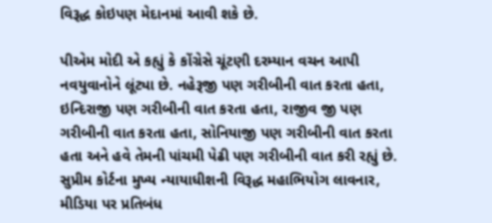વિરૂદ્ધ કોઇપણ મેદાનમાં આવી શકે છે.

પીએમ મોદી એ કહ્યું કે કોંગ્રેસે ચૂંટણી દરમ્યાન વચન આપી નવયુવાનોને લૂંટ્યા છે. નહેરૂજી પણ ગરીબીની વાત કરતા હતા, ઇન્દિરાજી પણ ગરીબીની વાત કરતા હતા, રાજીવ જી પણ ગરીબીની વાત કરતા હતા, સોનિયાજી પણ ગરીબીની વાત કરતા હતા અને હવે તેમની પાંચમી પેઢી પણ ગરીબીની વાત કરી રહ્યું છે. સુપ્રીમ કોર્ટના મુખ્ય ન્યાયાધીશની વિરૂદ્ધ મહાભિયોગ લાવનાર, મીડિયા પર પ્રતિબંધ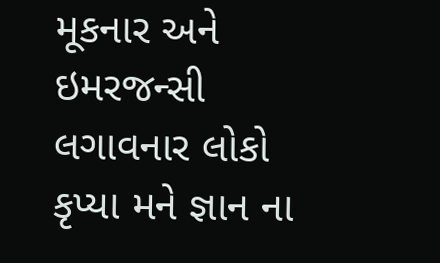મૂકનાર અને ઇમરજન્સી લગાવનાર લોકો કૃપ્યા મને જ્ઞાન ના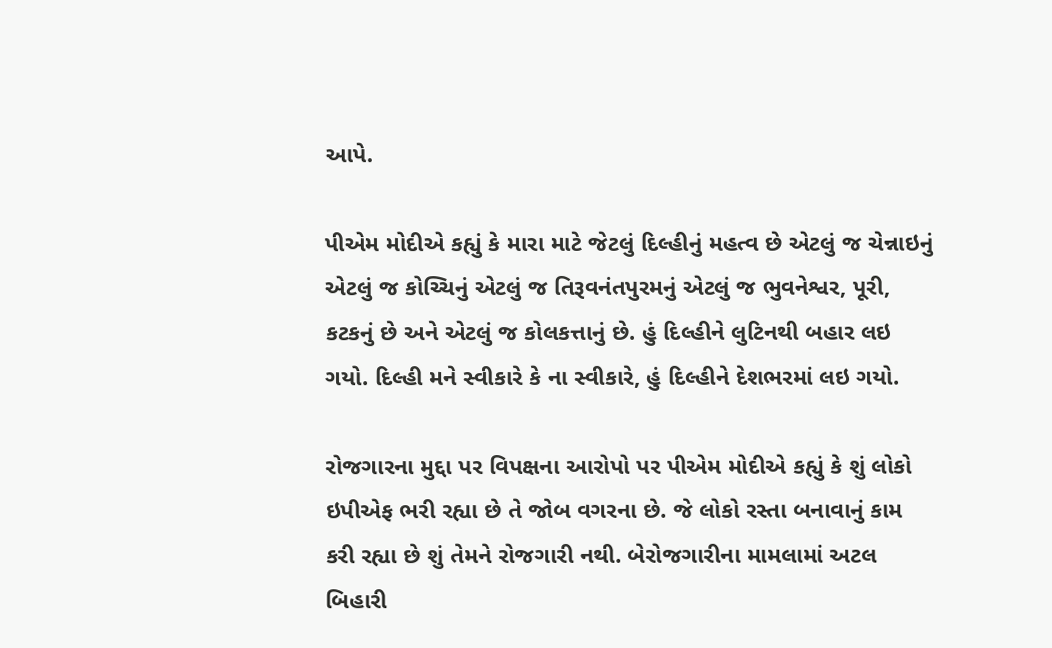આપે.

પીએમ મોદીએ કહ્યું કે મારા માટે જેટલું દિલ્હીનું મહત્વ છે એટલું જ ચેન્નાઇનું એટલું જ કોચ્ચિનું એટલું જ તિરૂવનંતપુરમનું એટલું જ ભુવનેશ્વર, પૂરી, કટકનું છે અને એટલું જ કોલકત્તાનું છે. હું દિલ્હીને લુટિનથી બહાર લઇ ગયો. દિલ્હી મને સ્વીકારે કે ના સ્વીકારે, હું દિલ્હીને દેશભરમાં લઇ ગયો.

રોજગારના મુદ્દા પર વિપક્ષના આરોપો પર પીએમ મોદીએ કહ્યું કે શું લોકો ઇપીએફ ભરી રહ્યા છે તે જોબ વગરના છે. જે લોકો રસ્તા બનાવાનું કામ કરી રહ્યા છે શું તેમને રોજગારી નથી. બેરોજગારીના મામલામાં અટલ બિહારી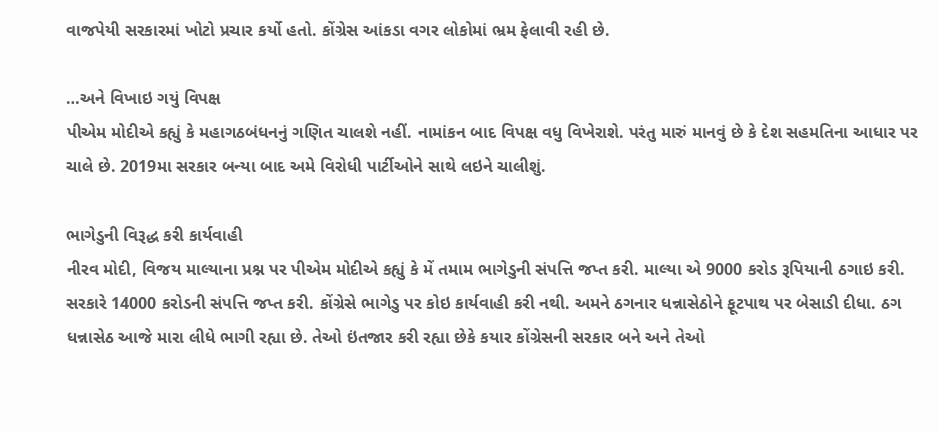વાજપેયી સરકારમાં ખોટો પ્રચાર કર્યો હતો. કોંગ્રેસ આંકડા વગર લોકોમાં ભ્રમ ફેલાવી રહી છે.

…અને વિખાઇ ગયું વિપક્ષ
પીએમ મોદીએ કહ્યું કે મહાગઠબંધનનું ગણિત ચાલશે નહીં. નામાંકન બાદ વિપક્ષ વધુ વિખેરાશે. પરંતુ મારું માનવું છે કે દેશ સહમતિના આધાર પર ચાલે છે. 2019મા સરકાર બન્યા બાદ અમે વિરોધી પાર્ટીઓને સાથે લઇને ચાલીશું.

ભાગેડુની વિરૂદ્ધ કરી કાર્યવાહી
નીરવ મોદી, વિજય માલ્યાના પ્રશ્ન પર પીએમ મોદીએ કહ્યું કે મેં તમામ ભાગેડુની સંપત્તિ જપ્ત કરી. માલ્યા એ 9000 કરોડ રૂપિયાની ઠગાઇ કરી. સરકારે 14000 કરોડની સંપત્તિ જપ્ત કરી. કોંગ્રેસે ભાગેડુ પર કોઇ કાર્યવાહી કરી નથી. અમને ઠગનાર ધન્નાસેઠોને ફૂટપાથ પર બેસાડી દીધા. ઠગ ધન્નાસેઠ આજે મારા લીધે ભાગી રહ્યા છે. તેઓ ઇંતજાર કરી રહ્યા છેકે કયાર કોંગ્રેસની સરકાર બને અને તેઓ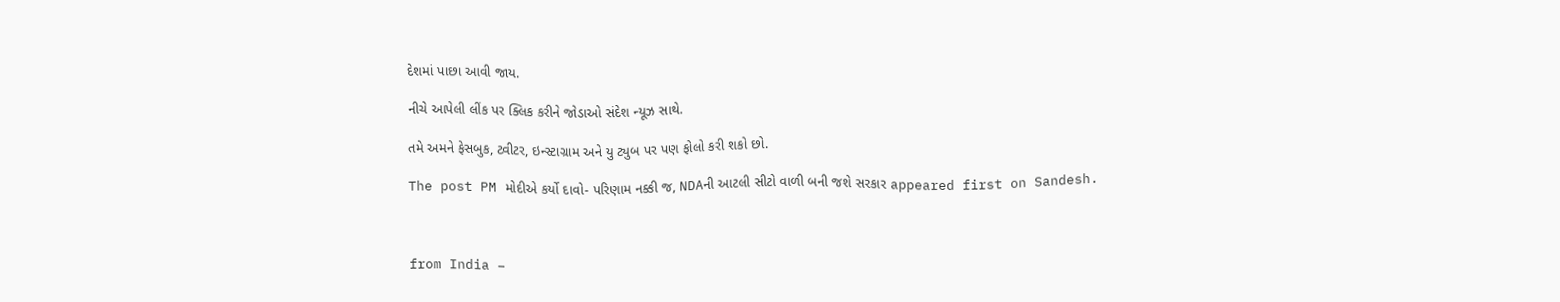દેશમાં પાછા આવી જાય.

નીચે આપેલી લીંક પર ક્લિક કરીને જોડાઓ સંદેશ ન્યૂઝ સાથે.

તમે અમને ફેસબુક, ટ્વીટર, ઇન્સ્ટાગ્રામ અને યુ ટ્યુબ પર પણ ફોલો કરી શકો છો.

The post PM મોદીએ કર્યો દાવો- પરિણામ નક્કી જ, NDAની આટલી સીટો વાળી બની જશે સરકાર appeared first on Sandesh.



from India –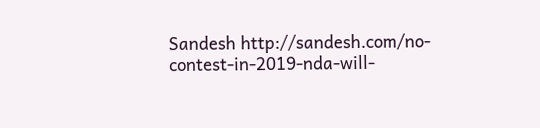Sandesh http://sandesh.com/no-contest-in-2019-nda-will-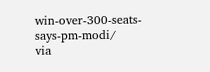win-over-300-seats-says-pm-modi/
via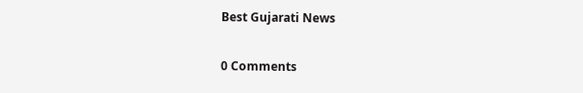Best Gujarati News

0 Comments